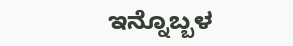ಇನ್ನೊಬ್ಬಳ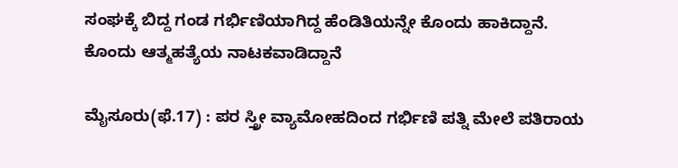ಸಂಘಕ್ಕೆ ಬಿದ್ದ ಗಂಡ ಗರ್ಭಿಣಿಯಾಗಿದ್ದ ಹೆಂಡಿತಿಯನ್ನೇ ಕೊಂದು ಹಾಕಿದ್ದಾನೆ. ಕೊಂದು ಆತ್ಮಹತ್ಯೆಯ ನಾಟಕವಾಡಿದ್ದಾನೆ

ಮೈಸೂರು(ಫೆ.17) : ಪರ ಸ್ತ್ರೀ ವ್ಯಾಮೋಹದಿಂದ ಗರ್ಭಿಣಿ ಪತ್ನಿ ಮೇಲೆ ಪತಿರಾಯ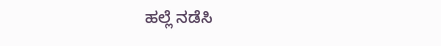ಹಲ್ಲೆ ನಡೆಸಿ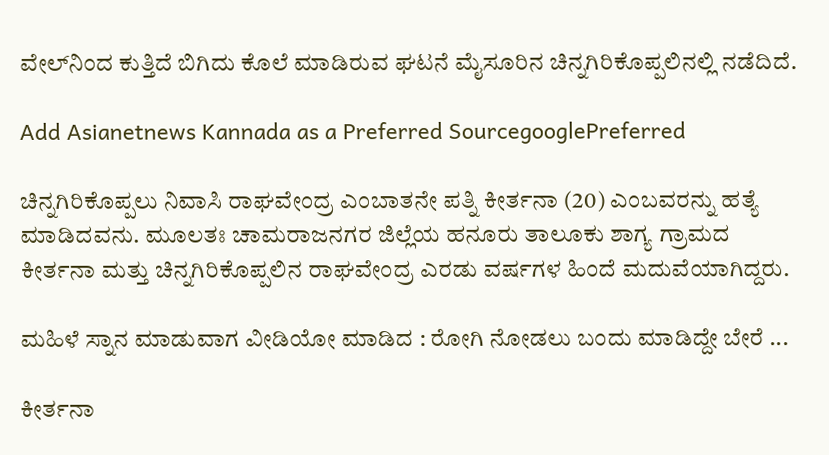ವೇಲ್‌ನಿಂದ ಕುತ್ತಿದೆ ಬಿಗಿದು ಕೊಲೆ ಮಾಡಿರುವ ಘಟನೆ ಮೈಸೂರಿನ ಚಿನ್ನಗಿರಿಕೊಪ್ಪಲಿನಲ್ಲಿ ನಡೆದಿದೆ.

Add Asianetnews Kannada as a Preferred SourcegooglePreferred

ಚಿನ್ನಗಿರಿಕೊಪ್ಪಲು ನಿವಾಸಿ ರಾಘವೇಂದ್ರ ಎಂಬಾತನೇ ಪತ್ನಿ ಕೀರ್ತನಾ (20) ಎಂಬವರನ್ನು ಹತ್ಯೆ ಮಾಡಿದವನು. ಮೂಲತಃ ಚಾಮರಾಜನಗರ ಜಿಲ್ಲೆಯ ಹನೂರು ತಾಲೂಕು ಶಾಗ್ಯ ಗ್ರಾಮದ ಕೀರ್ತನಾ ಮತ್ತು ಚಿನ್ನಗಿರಿಕೊಪ್ಪಲಿನ ರಾಘವೇಂದ್ರ ಎರಡು ವರ್ಷಗಳ ಹಿಂದೆ ಮದುವೆಯಾಗಿದ್ದರು.

ಮಹಿಳೆ ಸ್ನಾನ ಮಾಡುವಾಗ ವೀಡಿಯೋ ಮಾಡಿದ : ರೋಗಿ ನೋಡಲು ಬಂದು ಮಾಡಿದ್ದೇ ಬೇರೆ ...

ಕೀರ್ತನಾ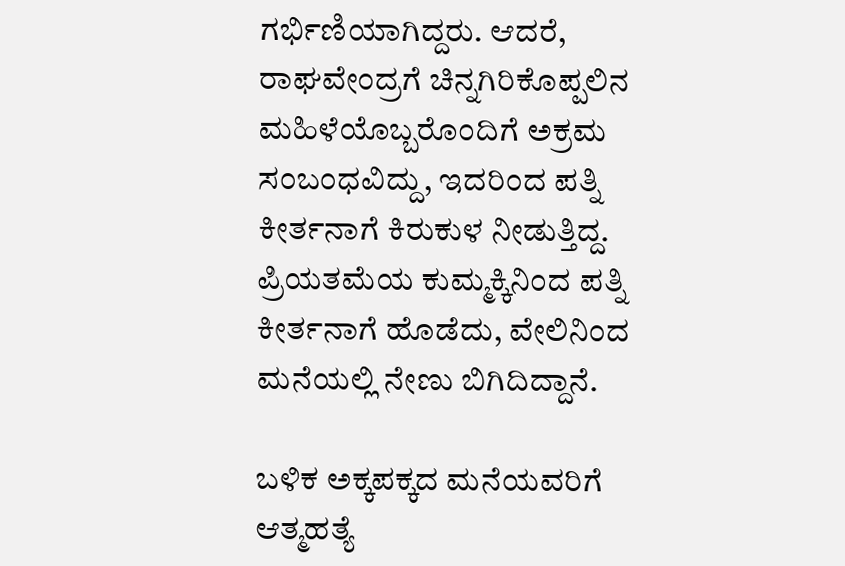ಗರ್ಭಿಣಿಯಾಗಿದ್ದರು. ಆದರೆ, ರಾಘವೇಂದ್ರಗೆ ಚಿನ್ನಗಿರಿಕೊಪ್ಪಲಿನ ಮಹಿಳೆಯೊಬ್ಬರೊಂದಿಗೆ ಅಕ್ರಮ ಸಂಬಂಧವಿದ್ದು, ಇದರಿಂದ ಪತ್ನಿ ಕೀರ್ತನಾಗೆ ಕಿರುಕುಳ ನೀಡುತ್ತಿದ್ದ. ಪ್ರಿಯತಮೆಯ ಕುಮ್ಮಕ್ಕಿನಿಂದ ಪತ್ನಿ ಕೀರ್ತನಾಗೆ ಹೊಡೆದು, ವೇಲಿನಿಂದ ಮನೆಯಲ್ಲಿ ನೇಣು ಬಿಗಿದಿದ್ದಾನೆ.

ಬಳಿಕ ಅಕ್ಕಪಕ್ಕದ ಮನೆಯವರಿಗೆ ಆತ್ಮಹತ್ಯೆ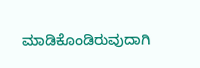ಮಾಡಿಕೊಂಡಿರುವುದಾಗಿ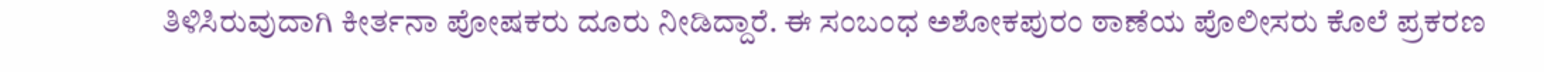ತಿಳಿಸಿರುವುದಾಗಿ ಕೀರ್ತನಾ ಪೋಷಕರು ದೂರು ನೀಡಿದ್ದಾರೆ. ಈ ಸಂಬಂಧ ಅಶೋಕಪುರಂ ಠಾಣೆಯ ಪೊಲೀಸರು ಕೊಲೆ ಪ್ರಕರಣ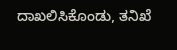ದಾಖಲಿಸಿಕೊಂಡು, ತನಿಖೆ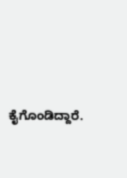ಕೈಗೊಂಡಿದ್ದಾರೆ.